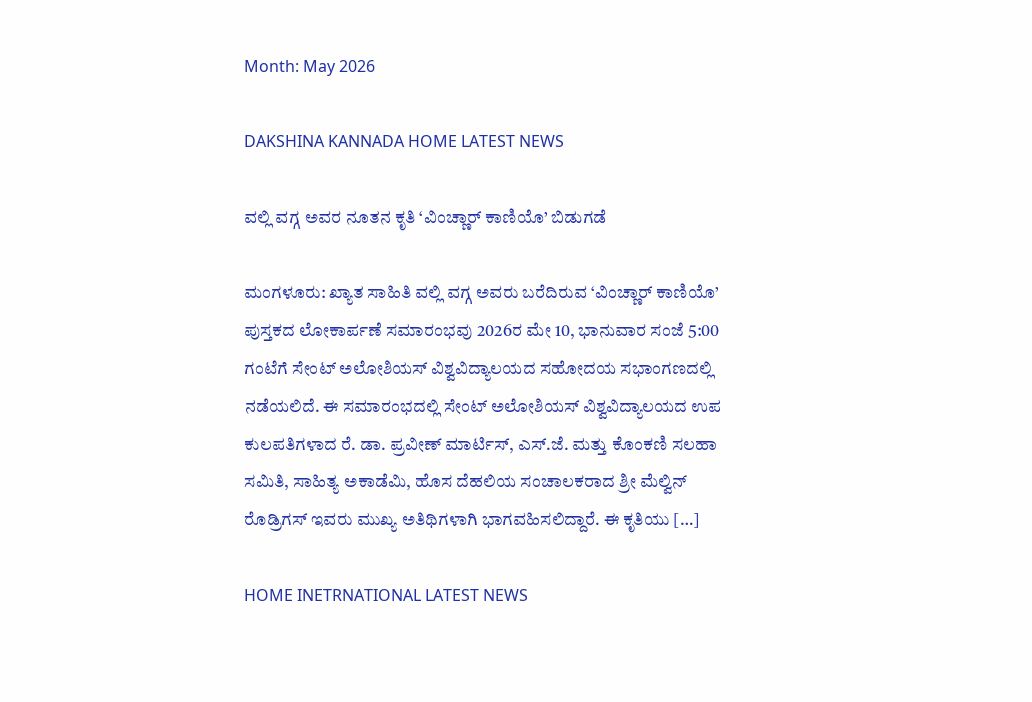Month: May 2026

DAKSHINA KANNADA HOME LATEST NEWS

ವಲ್ಲಿ ವಗ್ಗ ಅವರ ನೂತನ ಕೃತಿ ‘ವಿಂಚ್ಣಾರ್ ಕಾಣಿಯೊ’ ಬಿಡುಗಡೆ

ಮಂಗಳೂರು: ಖ್ಯಾತ ಸಾಹಿತಿ ವಲ್ಲಿ ವಗ್ಗ ಅವರು ಬರೆದಿರುವ ‘ವಿಂಚ್ಣಾರ್ ಕಾಣಿಯೊ’ ಪುಸ್ತಕದ ಲೋಕಾರ್ಪಣೆ ಸಮಾರಂಭವು 2026ರ ಮೇ 10, ಭಾನುವಾರ ಸಂಜೆ 5:00 ಗಂಟೆಗೆ ಸೇಂಟ್ ಅಲೋಶಿಯಸ್ ವಿಶ್ವವಿದ್ಯಾಲಯದ ಸಹೋದಯ ಸಭಾಂಗಣದಲ್ಲಿ ನಡೆಯಲಿದೆ. ಈ ಸಮಾರಂಭದಲ್ಲಿ ಸೇಂಟ್ ಅಲೋಶಿಯಸ್ ವಿಶ್ವವಿದ್ಯಾಲಯದ ಉಪ ಕುಲಪತಿಗಳಾದ ರೆ. ಡಾ. ಪ್ರವೀಣ್ ಮಾರ್ಟಿಸ್, ಎಸ್.ಜೆ. ಮತ್ತು ಕೊಂಕಣಿ ಸಲಹಾ ಸಮಿತಿ, ಸಾಹಿತ್ಯ ಅಕಾಡೆಮಿ, ಹೊಸ ದೆಹಲಿಯ ಸಂಚಾಲಕರಾದ ಶ್ರೀ ಮೆಲ್ವಿನ್ ರೊಡ್ರಿಗಸ್ ಇವರು ಮುಖ್ಯ ಅತಿಥಿಗಳಾಗಿ ಭಾಗವಹಿಸಲಿದ್ದಾರೆ. ಈ ಕೃತಿಯು […]

HOME INETRNATIONAL LATEST NEWS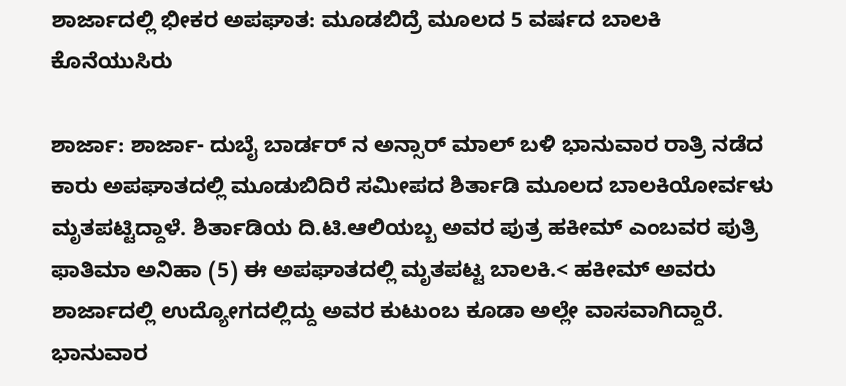ಶಾರ್ಜಾದಲ್ಲಿ ಭೀಕರ ಅಪಘಾತ: ಮೂಡಬಿದ್ರೆ ಮೂಲದ 5 ವರ್ಷದ ಬಾಲಕಿ ಕೊನೆಯುಸಿರು

ಶಾರ್ಜಾ: ಶಾರ್ಜಾ- ದುಬೈ ಬಾರ್ಡರ್ ನ ಅನ್ಸಾರ್ ಮಾಲ್ ಬಳಿ ಭಾನುವಾರ ರಾತ್ರಿ ನಡೆದ ಕಾರು ಅಪಘಾತದಲ್ಲಿ ಮೂಡುಬಿದಿರೆ ಸಮೀಪದ ಶಿರ್ತಾಡಿ ಮೂಲದ ಬಾಲಕಿಯೋರ್ವಳು ಮೃತಪಟ್ಟಿದ್ದಾಳೆ. ಶಿರ್ತಾಡಿಯ ದಿ.ಟಿ.ಆಲಿಯಬ್ಬ ಅವರ ಪುತ್ರ ಹಕೀಮ್ ಎಂಬವರ ಪುತ್ರಿ ಫಾತಿಮಾ ಅನಿಹಾ (5) ಈ ಅಪಘಾತದಲ್ಲಿ ಮೃತಪಟ್ಟ ಬಾಲಕಿ.< ಹಕೀಮ್ ಅವರು ಶಾರ್ಜಾದಲ್ಲಿ ಉದ್ಯೋಗದಲ್ಲಿದ್ದು ಅವರ ಕುಟುಂಬ ಕೂಡಾ ಅಲ್ಲೇ ವಾಸವಾಗಿದ್ದಾರೆ. ಭಾನುವಾರ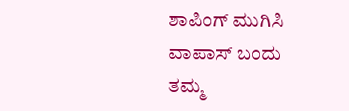ಶಾಪಿಂಗ್ ಮುಗಿಸಿ ವಾಪಾಸ್ ಬಂದು ತಮ್ಮ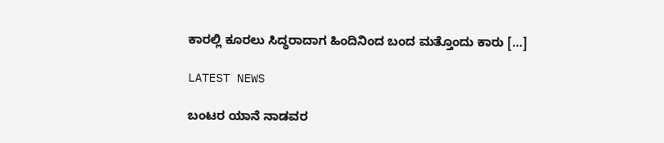ಕಾರಲ್ಲಿ ಕೂರಲು ಸಿದ್ಧರಾದಾಗ ಹಿಂದಿನಿಂದ ಬಂದ ಮತ್ತೊಂದು ಕಾರು […]

LATEST NEWS

ಬಂಟರ ಯಾನೆ ನಾಡವರ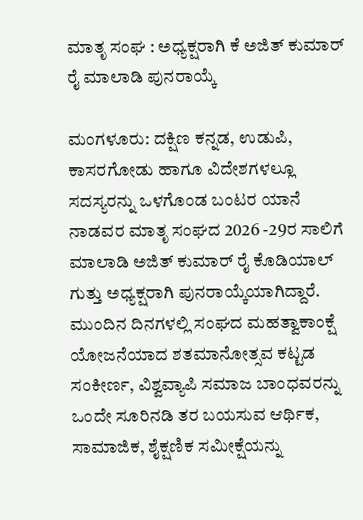ಮಾತೃ ಸಂಘ : ಅಧ್ಯಕ್ಷರಾಗಿ ಕೆ ಅಜಿತ್ ಕುಮಾರ್ ರೈ ಮಾಲಾಡಿ ಪುನರಾಯ್ಕೆ

ಮಂಗಳೂರು: ದಕ್ಷಿಣ ಕನ್ನಡ, ಉಡುಪಿ, ಕಾಸರಗೋಡು ಹಾಗೂ ವಿದೇಶಗಳಲ್ಲೂ ಸದಸ್ಯರನ್ನು ಒಳಗೊಂಡ ಬಂಟರ ಯಾನೆ ನಾಡವರ ಮಾತೃ ಸಂಘದ 2026 -29ರ ಸಾಲಿಗೆ ಮಾಲಾಡಿ ಅಜಿತ್‌ ಕುಮಾರ್ ರೈ ಕೊಡಿಯಾಲ್ ಗುತ್ತು ಅಧ್ಯಕ್ಷರಾಗಿ ಪುನರಾಯ್ಕೆಯಾಗಿದ್ದಾರೆ. ಮುಂದಿನ ದಿನಗಳಲ್ಲಿ ಸಂಘದ ಮಹತ್ವಾಕಾಂಕ್ಷೆ ಯೋಜನೆಯಾದ ಶತಮಾನೋತ್ಸವ ಕಟ್ಟಡ ಸಂಕೀರ್ಣ, ವಿಶ್ವವ್ಯಾಪಿ ಸಮಾಜ ಬಾಂಧವರನ್ನು ಒಂದೇ ಸೂರಿನಡಿ ತರ ಬಯಸುವ ಆರ್ಥಿಕ, ಸಾಮಾಜಿಕ, ಶೈಕ್ಷಣಿಕ ಸಮೀಕ್ಷೆಯನ್ನು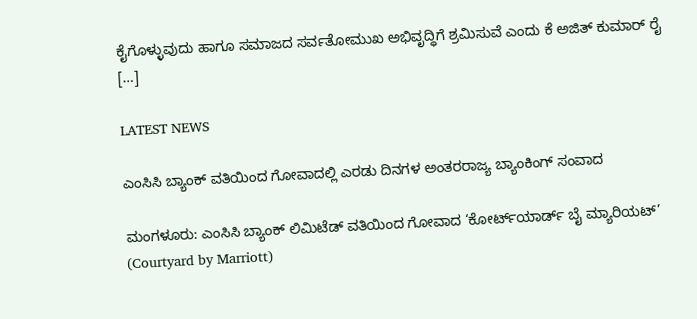ಕೈಗೊಳ್ಳುವುದು ಹಾಗೂ ಸಮಾಜದ ಸರ್ವತೋಮುಖ ಅಭಿವೃದ್ಧಿಗೆ ಶ್ರಮಿಸುವೆ ಎಂದು ಕೆ ಅಜಿತ್ ಕುಮಾರ್ ರೈ […]

LATEST NEWS

ಎಂಸಿಸಿ ಬ್ಯಾಂಕ್ ವತಿಯಿಂದ ಗೋವಾದಲ್ಲಿ ಎರಡು ದಿನಗಳ ಅಂತರರಾಜ್ಯ ಬ್ಯಾಂಕಿಂಗ್ ಸಂವಾದ

ಮಂಗಳೂರು: ಎಂಸಿಸಿ ಬ್ಯಾಂಕ್ ಲಿಮಿಟೆಡ್ ವತಿಯಿಂದ ಗೋವಾದ ‘ಕೋರ್ಟ್‌ಯಾರ್ಡ್ ಬೈ ಮ್ಯಾರಿಯಟ್’ (Courtyard by Marriott)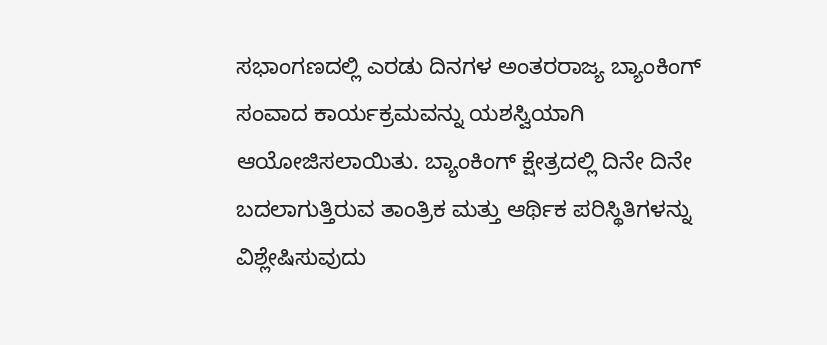ಸಭಾಂಗಣದಲ್ಲಿ ಎರಡು ದಿನಗಳ ಅಂತರರಾಜ್ಯ ಬ್ಯಾಂಕಿಂಗ್ ಸಂವಾದ ಕಾರ್ಯಕ್ರಮವನ್ನು ಯಶಸ್ವಿಯಾಗಿ ಆಯೋಜಿಸಲಾಯಿತು. ಬ್ಯಾಂಕಿಂಗ್ ಕ್ಷೇತ್ರದಲ್ಲಿ ದಿನೇ ದಿನೇ ಬದಲಾಗುತ್ತಿರುವ ತಾಂತ್ರಿಕ ಮತ್ತು ಆರ್ಥಿಕ ಪರಿಸ್ಥಿತಿಗಳನ್ನು ವಿಶ್ಲೇಷಿಸುವುದು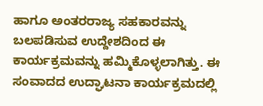ಹಾಗೂ ಅಂತರರಾಜ್ಯ ಸಹಕಾರವನ್ನು ಬಲಪಡಿಸುವ ಉದ್ದೇಶದಿಂದ ಈ ಕಾರ್ಯಕ್ರಮವನ್ನು ಹಮ್ಮಿಕೊಳ್ಳಲಾಗಿತ್ತು. ಈ ಸಂವಾದದ ಉದ್ಘಾಟನಾ ಕಾರ್ಯಕ್ರಮದಲ್ಲಿ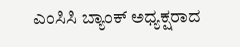ಎಂಸಿಸಿ ಬ್ಯಾಂಕ್ ಅಧ್ಯಕ್ಷರಾದ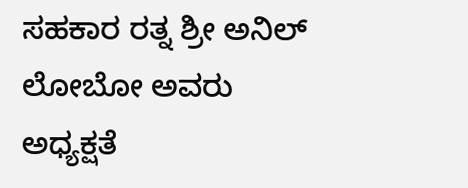ಸಹಕಾರ ರತ್ನ ಶ್ರೀ ಅನಿಲ್ ಲೋಬೋ ಅವರು ಅಧ್ಯಕ್ಷತೆ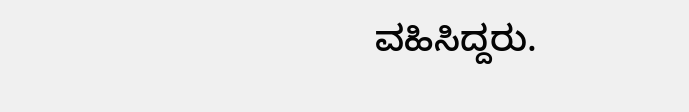ವಹಿಸಿದ್ದರು.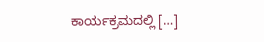ಕಾರ್ಯಕ್ರಮದಲ್ಲಿ […]